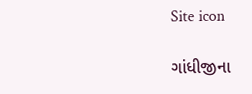Site icon

ગાંધીજીના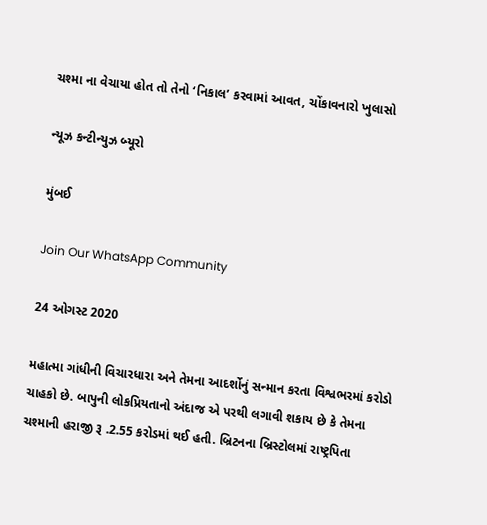ચશ્મા ના વેચાયા હોત તો તેનો ‘નિકાલ’ કરવામાં આવત, ચોંકાવનારો ખુલાસો

ન્યૂઝ કન્ટીન્યુઝ બ્યૂરો

મુંબઈ

Join Our WhatsApp Community

24 ઓગસ્ટ 2020

મહાત્મા ગાંધીની વિચારધારા અને તેમના આદર્શોનું સન્માન કરતા વિશ્વભરમાં કરોડો ચાહકો છે. બાપુની લોકપ્રિયતાનો અંદાજ એ પરથી લગાવી શકાય છે કે તેમના ચશ્માની હરાજી રૂ .2.55 કરોડમાં થઈ હતી. બ્રિટનના બ્રિસ્ટોલમાં રાષ્ટ્રપિતા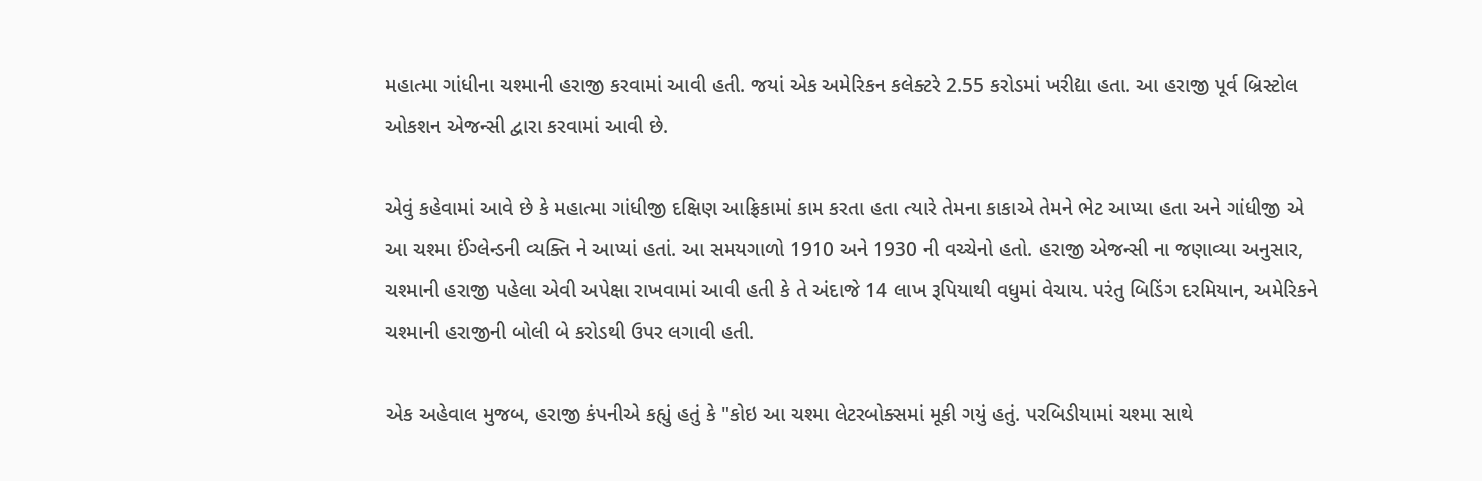મહાત્મા ગાંધીના ચશ્માની હરાજી કરવામાં આવી હતી. જયાં એક અમેરિકન કલેક્ટરે 2.55 કરોડમાં ખરીદ્યા હતા. આ હરાજી પૂર્વ બ્રિસ્ટોલ ઓકશન એજન્સી દ્વારા કરવામાં આવી છે.

એવું કહેવામાં આવે છે કે મહાત્મા ગાંધીજી દક્ષિણ આફ્રિકામાં કામ કરતા હતા ત્યારે તેમના કાકાએ તેમને ભેટ આપ્યા હતા અને ગાંધીજી એ આ ચશ્મા ઈંગ્લેન્ડની વ્યક્તિ ને આપ્યાં હતાં. આ સમયગાળો 1910 અને 1930 ની વચ્ચેનો હતો. હરાજી એજન્સી ના જણાવ્યા અનુસાર, ચશ્માની હરાજી પહેલા એવી અપેક્ષા રાખવામાં આવી હતી કે તે અંદાજે 14 લાખ રૂપિયાથી વધુમાં વેચાય. પરંતુ બિડિંગ દરમિયાન, અમેરિકને ચશ્માની હરાજીની બોલી બે કરોડથી ઉપર લગાવી હતી.

એક અહેવાલ મુજબ, હરાજી કંપનીએ કહ્યું હતું કે "કોઇ આ ચશ્મા લેટરબોક્સમાં મૂકી ગયું હતું. પરબિડીયામાં ચશ્મા સાથે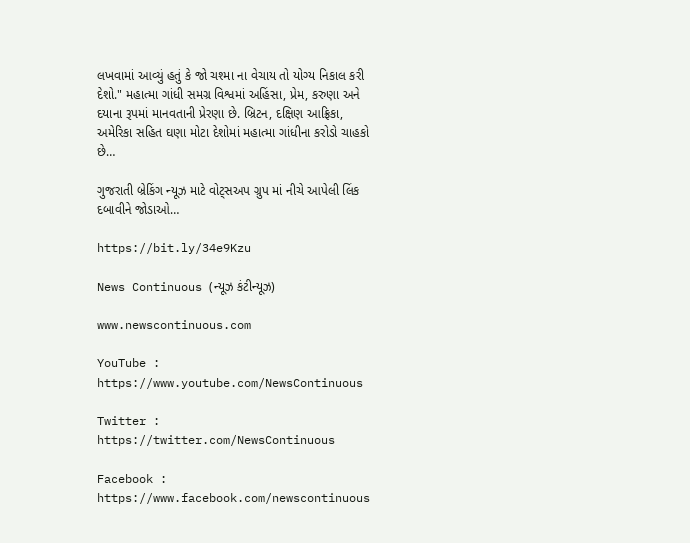લખવામાં આવ્યું હતું કે જો ચશ્મા ના વેચાય તો યોગ્ય નિકાલ કરી દેશો." મહાત્મા ગાંધી સમગ્ર વિશ્વમાં અહિંસા, પ્રેમ, કરુણા અને દયાના રૂપમાં માનવતાની પ્રેરણા છે. બ્રિટન, દક્ષિણ આફ્રિકા, અમેરિકા સહિત ઘણા મોટા દેશોમાં મહાત્મા ગાંધીના કરોડો ચાહકો છે…

ગુજરાતી બ્રેકિંગ ન્યૂઝ માટે વોટ્સઅપ ગ્રુપ માં નીચે આપેલી લિંક દબાવીને જોડાઓ…

https://bit.ly/34e9Kzu

News Continuous (ન્યૂઝ કંટીન્યૂઝ)

www.newscontinuous.com

YouTube : https://www.youtube.com/NewsContinuous

Twitter : https://twitter.com/NewsContinuous

Facebook : https://www.facebook.com/newscontinuous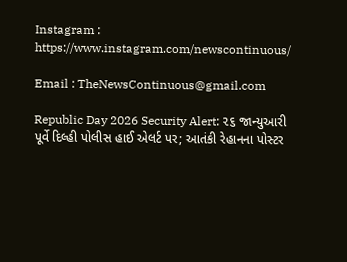Instagram : https://www.instagram.com/newscontinuous/

Email : TheNewsContinuous@gmail.com

Republic Day 2026 Security Alert: ૨૬ જાન્યુઆરી પૂર્વે દિલ્હી પોલીસ હાઈ એલર્ટ પર; આતંકી રેહાનના પોસ્ટર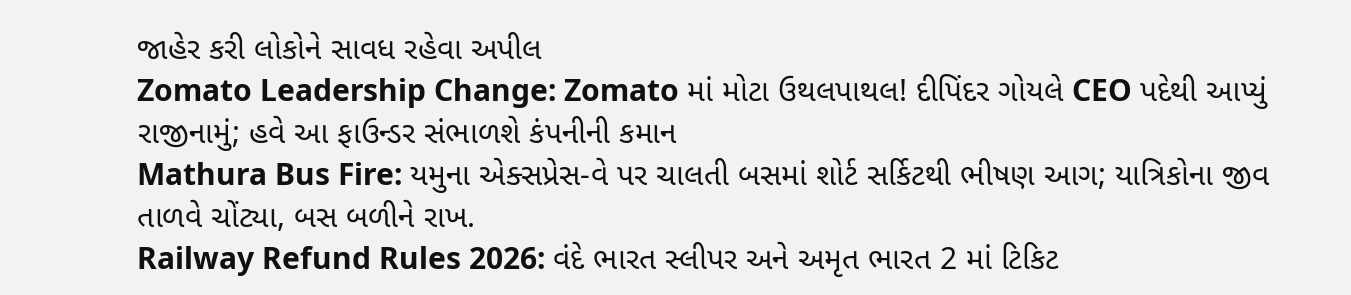જાહેર કરી લોકોને સાવધ રહેવા અપીલ
Zomato Leadership Change: Zomato માં મોટા ઉથલપાથલ! દીપિંદર ગોયલે CEO પદેથી આપ્યું રાજીનામું; હવે આ ફાઉન્ડર સંભાળશે કંપનીની કમાન
Mathura Bus Fire: યમુના એક્સપ્રેસ-વે પર ચાલતી બસમાં શોર્ટ સર્કિટથી ભીષણ આગ; યાત્રિકોના જીવ તાળવે ચોંટ્યા, બસ બળીને રાખ.
Railway Refund Rules 2026: વંદે ભારત સ્લીપર અને અમૃત ભારત 2 માં ટિકિટ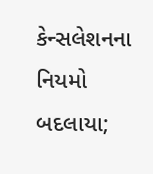કેન્સલેશનના નિયમો બદલાયા;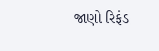જાણો રિફંડ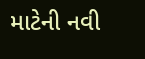માટેની નવી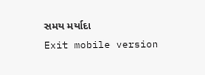સમય મર્યાદા
Exit mobile version